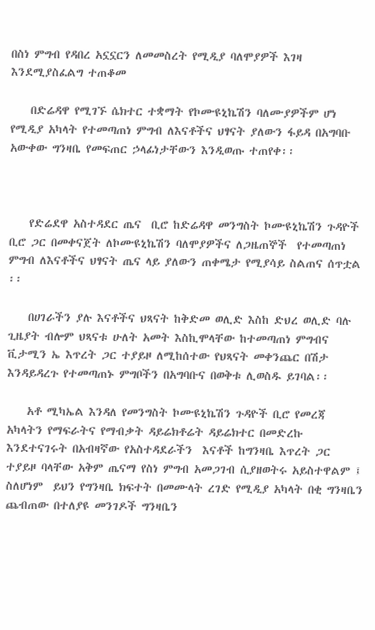በስነ ምግብ የዳበረ አኗኗርን ለመመስረት የሚዲያ ባለሞያዎች እገዛ እንደሚያስፈልግ ተጠቆመ

    በድሬዳዋ የሚገኙ ሴክተር ተቋማት የኮሙዩኒኬሽን ባለሙያዎችም ሆነ የሚዲያ አካላት የተመጣጠነ ምግብ ለእናቶችና ህፃናት ያለውን ፋይዳ በአግባቡ አውቀው ግንዛቤ የመፍጠር ኃላፊነታቸውን እንዲወጡ ተጠየቀ፡፡



    የድሬደዋ አስተዳደር ጤና  ቢሮ ከድሬዳዋ መንግስት ኮሙዩኒኬሽን ጉዳዮች ቢሮ ጋር በመቀናጀት ለኮሙዩኒኬሽን ባለሞያዎችና ለጋዜጠኞች  የተመጣጠነ ምግብ ለእናቶችና ህፃናት ጤና ላይ ያለውን ጠቀሜታ የሚያሳይ ስልጠና ሰጥቷል ፡፡

    በሀገራችን ያሉ እናቶችና ህጻናት ከቅድመ ወሊድ እስከ ድህረ ወሊድ ባሉ ጊዜያት ብሎም ህጻናቱ ሁለት አመት እስኪሞላቸው ከተመጣጠነ ምግብና ቪታሚን ኤ እጥረት ጋር ተያይዞ ለሚከሰተው የህጻናት መቀንጨር በሽታ እንዳይዳረጉ የተመጣጠኑ ምግቦችን በአግባቡና በወቅቱ ሊወስዱ ይገባል፡፡

    አቶ ሚካኤል እንዳለ የመንግስት ኮሙዩኒኬሽን ጉዳዮች ቢሮ የመረጃ አካላትን የማፍራትና የማብቃት ዳይሬክቶሬት ዳይሬክተር በመድረኩ እንደተናገሩት በአብዛኛው የአስተዳደራችን  እናቶች ከግንዛቤ እጥረት ጋር ተያይዞ ባላቸው አቅም ጤናማ የስነ ምግብ አመጋገብ ሲያዘወትሩ አይስተዋልም ፤ ስለሆነም  ይህን የግንዛቤ ክፍተት በመሙላት ረገድ የሚዲያ አካላት በቂ ግንዛቤን ጨብጠው በተለያዩ መንገዶች ግንዛቤን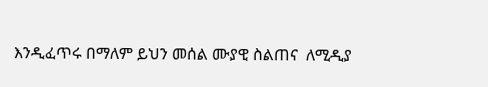እንዲፈጥሩ በማለም ይህን መሰል ሙያዊ ስልጠና  ለሚዲያ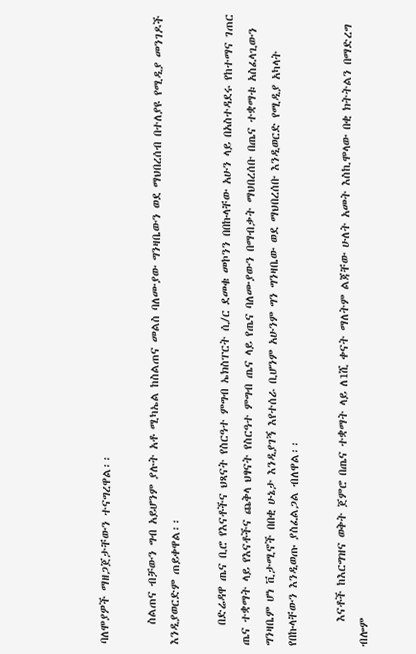ባለሞያዎች ማዘጋጀታቸውን ተናግረዋል፡፡

    ስልጠና ብቻውን ግብ አይሆንም ያሉት አቶ ሚካኤል ከስልጠና መልስ ባለሙያው ግንዛቤውን ወደ ማህበረሰብ በተለያዩ የሚዲያ መንገዶች እንዲያወርድም ጠይቀዋል፡፡

    በድሬዳዋ ጤና ቢሮ የእናቶችና ህጻናት የስርዓተ ምግብ ኤክስፐርት ሲ/ር ደመቁ መኮንን በበኩላቸው አሁን ላይ በአስተዳደሩ የከተማና ገጠር ጤና ተቋማት ላይ የእናቶችና ጨቅላ ህፃናት የስርዓተ ምግብ ጤና ላይ የጤና ባለሙያውን በማብቃት ማህበረሰቡ በጤና ተቋማቱ አስፈላጊውን ግንዛቤም ሆነ ቪታሚኖች በበቂ ሁኔታ እንዲያገኝ እየተሰራ ቢሆንም አሁንም ግን ግንዛቤው ወደ ማህበረሰቡ እንዲወርድ የሚዲያ አካላት የበኩላቸውን እንዲወጡ ያስፈልጋል ብለዋል፡፡

     እናቶች ከእርግዝና ወቅት ጀምሮ በጤና ተቋማት ላይ ለ1ሺ ቀናት ማለትም ልጃቸው ሁለት አመት እስኪሞላው በቂ ክትትልን በማድረግ ብሎም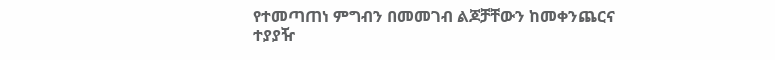የተመጣጠነ ምግብን በመመገብ ልጆቻቸውን ከመቀንጨርና ተያያዥ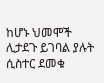ከሆኑ ህመሞች ሊታደጉ ይገባል ያሉት ሲስተር ደመቁ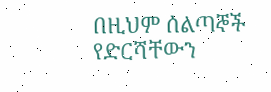በዚህም ሰልጣኞች የድርሻቸውን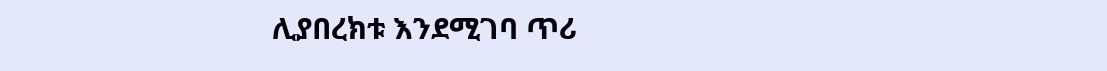ሊያበረክቱ እንደሚገባ ጥሪ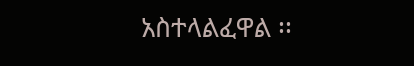አስተላልፈዋል ፡፡